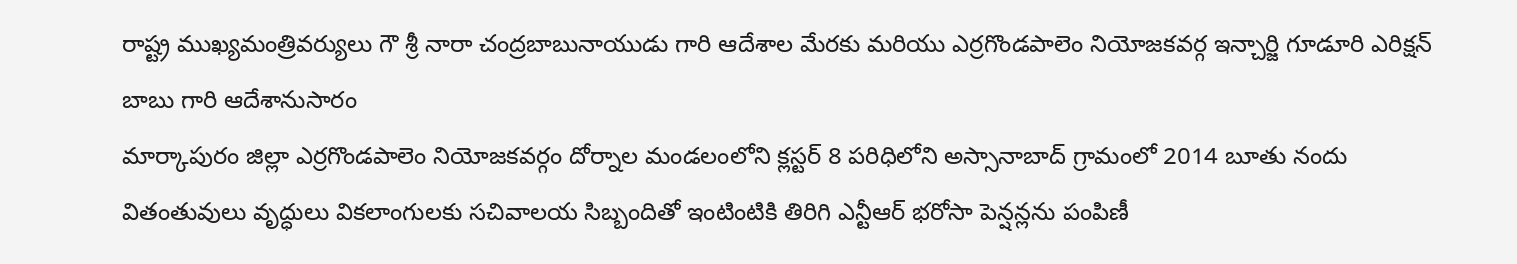రాష్ట్ర ముఖ్యమంత్రివర్యులు గౌ శ్రీ నారా చంద్రబాబునాయుడు గారి ఆదేశాల మేరకు మరియు ఎర్రగొండపాలెం నియోజకవర్గ ఇన్చార్జి గూడూరి ఎరిక్షన్ బాబు గారి ఆదేశానుసారం
మార్కాపురం జిల్లా ఎర్రగొండపాలెం నియోజకవర్గం దోర్నాల మండలంలోని క్లస్టర్ 8 పరిధిలోని అస్సానాబాద్ గ్రామంలో 2014 బూతు నందు వితంతువులు వృద్ధులు వికలాంగులకు సచివాలయ సిబ్బందితో ఇంటింటికి తిరిగి ఎన్టీఆర్ భరోసా పెన్షన్లను పంపిణీ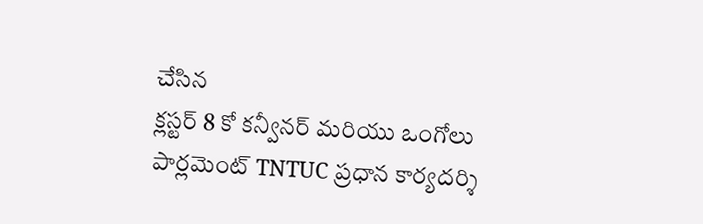చేసిన
క్లస్టర్ 8 కో కన్వీనర్ మరియు ఒంగోలు పార్లమెంట్ TNTUC ప్రధాన కార్యదర్శి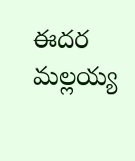ఈదర మల్లయ్య